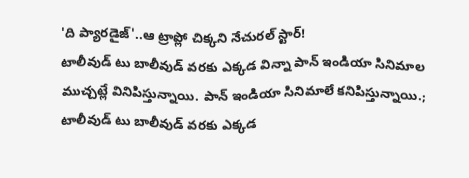'ది ప్యారడైజ్'..ఆ ట్రాప్లో చిక్కని నేచురల్ స్టార్!
టాలీవుడ్ టు బాలీవుడ్ వరకు ఎక్కడ విన్నా పాన్ ఇండియా సినిమాల ముచ్చట్లే వినిపిస్తున్నాయి. పాన్ ఇండియా సినిమాలే కనిపిస్తున్నాయి.;
టాలీవుడ్ టు బాలీవుడ్ వరకు ఎక్కడ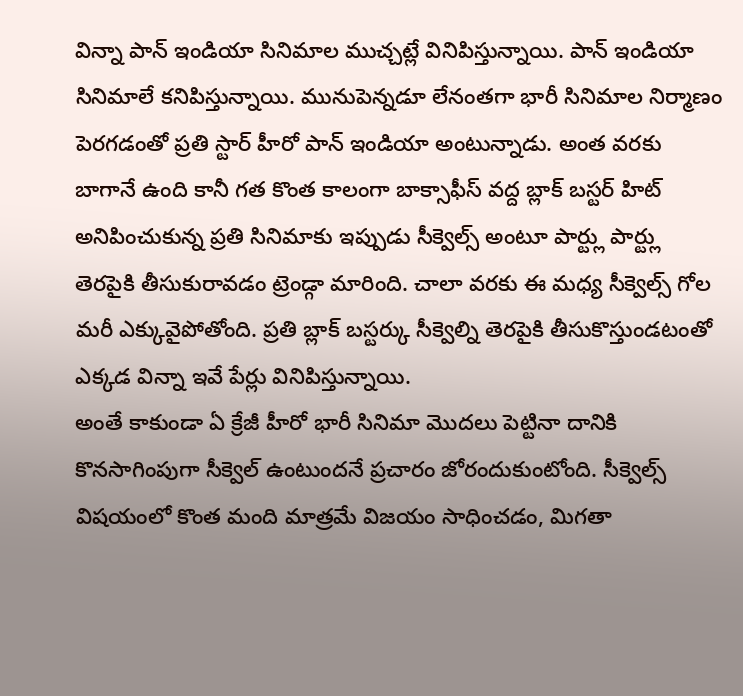విన్నా పాన్ ఇండియా సినిమాల ముచ్చట్లే వినిపిస్తున్నాయి. పాన్ ఇండియా సినిమాలే కనిపిస్తున్నాయి. మునుపెన్నడూ లేనంతగా భారీ సినిమాల నిర్మాణం పెరగడంతో ప్రతి స్టార్ హీరో పాన్ ఇండియా అంటున్నాడు. అంత వరకు బాగానే ఉంది కానీ గత కొంత కాలంగా బాక్సాఫీస్ వద్ద బ్లాక్ బస్టర్ హిట్ అనిపించుకున్న ప్రతి సినిమాకు ఇప్పుడు సీక్వెల్స్ అంటూ పార్ట్లు పార్ట్లు తెరపైకి తీసుకురావడం ట్రెండ్గా మారింది. చాలా వరకు ఈ మధ్య సీక్వెల్స్ గోల మరీ ఎక్కువైపోతోంది. ప్రతి బ్లాక్ బస్టర్కు సీక్వెల్ని తెరపైకి తీసుకొస్తుండటంతో ఎక్కడ విన్నా ఇవే పేర్లు వినిపిస్తున్నాయి.
అంతే కాకుండా ఏ క్రేజీ హీరో భారీ సినిమా మొదలు పెట్టినా దానికి కొనసాగింపుగా సీక్వెల్ ఉంటుందనే ప్రచారం జోరందుకుంటోంది. సీక్వెల్స్ విషయంలో కొంత మంది మాత్రమే విజయం సాధించడం, మిగతా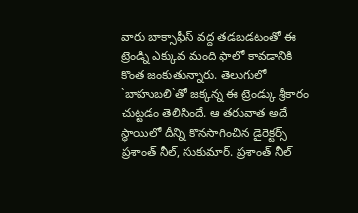వారు బాక్సాఫీస్ వద్ద తడబడటంతో ఈ ట్రెండ్ని ఎక్కువ మంది ఫాలో కావడానికి కొంత జంకుతున్నారు. తెలుగులో `బాహుబలి`తో జక్కన్న ఈ ట్రెండ్కు శ్రీకారం చుట్టడం తెలిసిందే. ఆ తరువాత అదే స్థాయిలో దీన్ని కొనసాగించిన డైరెక్టర్స్ ప్రశాంత్ నీల్, సుకుమార్. ప్రశాంత్ నీల్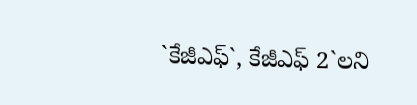`కేజీఎఫ్`, కేజీఎఫ్ 2`లని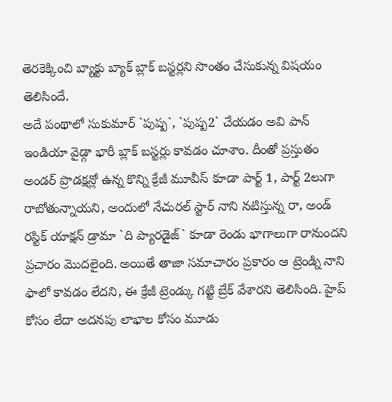తెరకెక్కించి బ్యాక్టు బ్యాక్ బ్లాక్ బస్టర్లని సొంతం చేసుకున్న విషయం తెలిసిందే.
అదే పంథాలో సుకుమార్ `పుష్ప`, `పుష్ప2` చేయడం అవి పాన్ ఇండియా వైడ్గా భారీ బ్లాక్ బస్టర్లు కావడం చూశాం. దీంతో ప్రస్తుతం అండర్ ప్రొడక్షన్లో ఉన్న కొన్ని క్రేజీ మూవీస్ కూడా పార్ట్ 1, పార్ట్ 2లుగా రాబోతున్నాయని, అందులో నేచురల్ స్టార్ నాని నటిస్తున్న రా, అండ్ రస్టిక్ యాక్షన్ డ్రామా `ది ప్యారడైజ్` కూడా రెండు భాగాలుగా రానుందని ప్రచారం మొదలైంది. అయితే తాజా సమాచారం ప్రకారం ఆ ట్రెండ్ని నాని ఫాలో కావడం లేదని, ఈ క్రేజీ ట్రెండ్కు గట్టి బ్రేక్ వేశారని తెలిసింది. హైప్ కోసం లేదా అదనపు లాభాల కోసం మూడు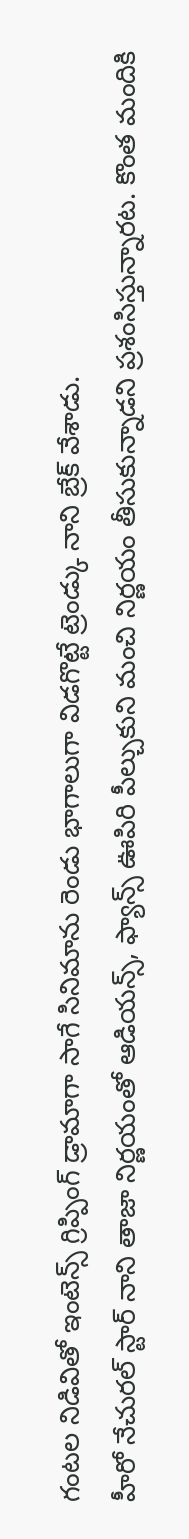గంటల నిడివితో ఇంటెన్స్ గ్రిప్పింగ్ డ్రామాగా సాగే సినిమాను రెండు భాగాలుగా విడగొట్టే ట్రెండ్కు నాని బ్రేక్ వేశాడు.
హీరో నేచురల్ స్టార్ నాని తాజా నిర్ణయంతో ఆడియన్స్, ఫ్యాన్స్ ఊపిరి పీల్చుకుని మంచి నిర్ణయం తీసుకున్నాడని ప్రశంసిస్తున్నారట. కొంత మందికి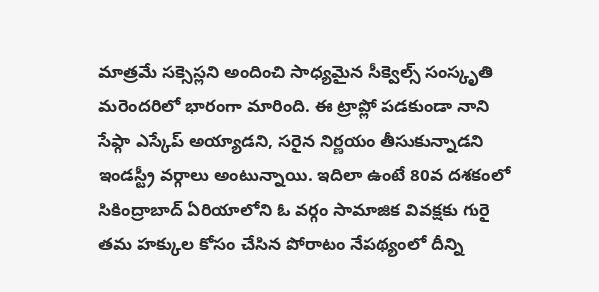మాత్రమే సక్సెస్లని అందించి సాధ్యమైన సీక్వెల్స్ సంస్కృతి మరెందరిలో భారంగా మారింది. ఈ ట్రాప్లో పడకుండా నాని సేఫ్గా ఎస్కేప్ అయ్యాడని, సరైన నిర్ణయం తీసుకున్నాడని ఇండస్ట్రీ వర్గాలు అంటున్నాయి. ఇదిలా ఉంటే 80వ దశకంలో సికింద్రాబాద్ ఏరియాలోని ఓ వర్గం సామాజిక వివక్షకు గురై తమ హక్కుల కోసం చేసిన పోరాటం నేపథ్యంలో దీన్ని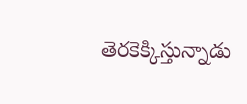తెరకెక్కిస్తున్నాడు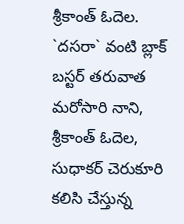శ్రీకాంత్ ఓదెల.
`దసరా` వంటి బ్లాక్ బస్టర్ తరువాత మరోసారి నాని, శ్రీకాంత్ ఓదెల, సుధాకర్ చెరుకూరి కలిసి చేస్తున్న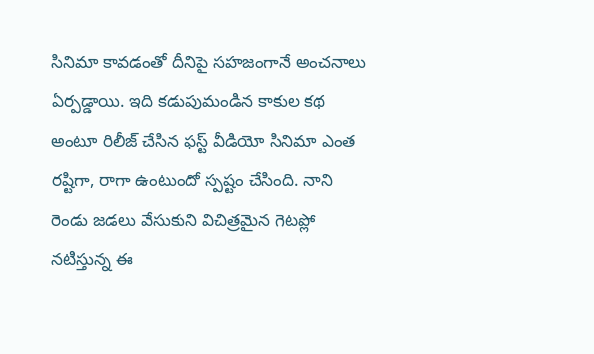సినిమా కావడంతో దీనిపై సహజంగానే అంచనాలు ఏర్పడ్డాయి. ఇది కడుపుమండిన కాకుల కథ అంటూ రిలీజ్ చేసిన ఫస్ట్ వీడియో సినిమా ఎంత రష్టిగా, రాగా ఉంటుందో స్పష్టం చేసింది. నాని రెండు జడలు వేసుకుని విచిత్రమైన గెటప్లో నటిస్తున్న ఈ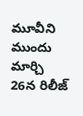మూవీని ముందు మార్చి 26న రిలీజ్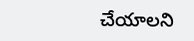చేయాలని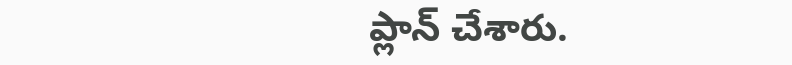ప్లాన్ చేశారు.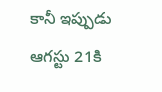కానీ ఇప్పుడు ఆగస్టు 21కి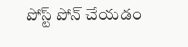పోస్ట్ పోన్ చేయడం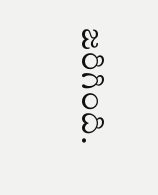జరిగింది.